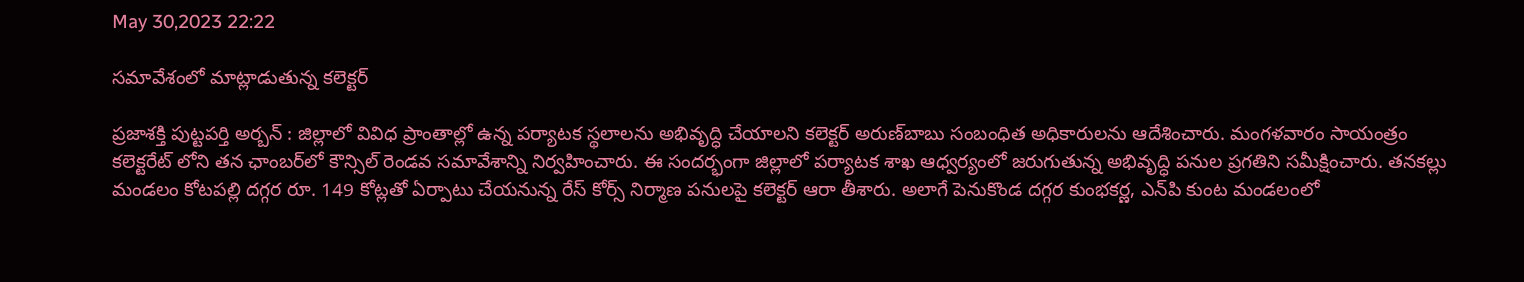May 30,2023 22:22

సమావేశంలో మాట్లాడుతున్న కలెక్టర్‌

ప్రజాశక్తి పుట్టపర్తి అర్బన్‌ : జిల్లాలో వివిధ ప్రాంతాల్లో ఉన్న పర్యాటక స్థలాలను అభివృద్ధి చేయాలని కలెక్టర్‌ అరుణ్‌బాబు సంబంధిత అధికారులను ఆదేశించారు. మంగళవారం సాయంత్రం కలెక్టరేట్‌ లోని తన ఛాంబర్‌లో కౌన్సిల్‌ రెండవ సమావేశాన్ని నిర్వహించారు. ఈ సందర్భంగా జిల్లాలో పర్యాటక శాఖ ఆధ్వర్యంలో జరుగుతున్న అభివృద్ధి పనుల ప్రగతిని సమీక్షించారు. తనకల్లు మండలం కోటపల్లి దగ్గర రూ. 149 కోట్లతో ఏర్పాటు చేయనున్న రేస్‌ కోర్స్‌ నిర్మాణ పనులపై కలెక్టర్‌ ఆరా తీశారు. అలాగే పెనుకొండ దగ్గర కుంభకర్ణ, ఎన్‌పి కుంట మండలంలో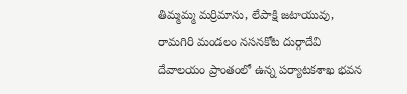తిమ్మమ్మ మర్రిమాను, లేపాక్షి జటాయువు, రామగిరి మండలం నసనకోట దుర్గాదేవి దేవాలయం ప్రాంతంలో ఉన్న పర్యాటకశాఖ భవన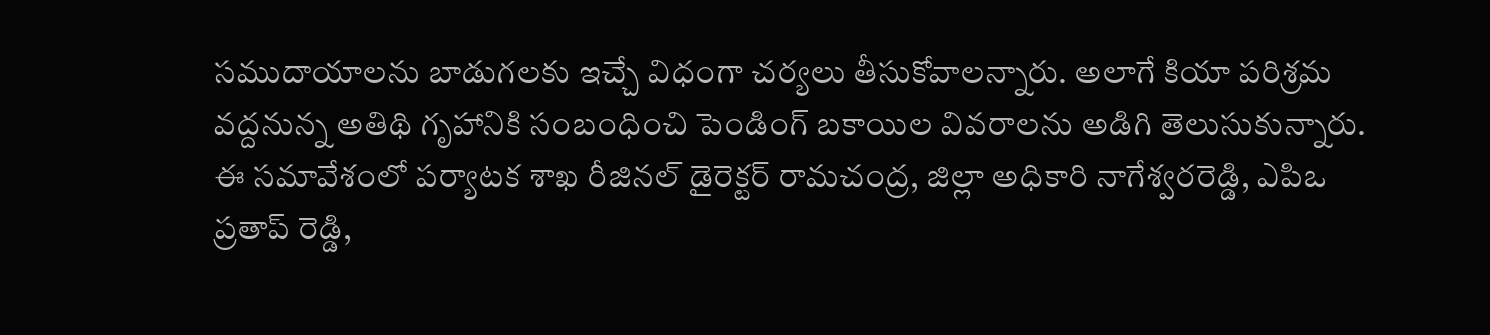సముదాయాలను బాడుగలకు ఇచ్చే విధంగా చర్యలు తీసుకోవాలన్నారు. అలాగే కియా పరిశ్రమ వద్దనున్న అతిథి గృహానికి సంబంధించి పెండింగ్‌ బకాయిల వివరాలను అడిగి తెలుసుకున్నారు. ఈ సమావేశంలో పర్యాటక శాఖ రీజినల్‌ డైరెక్టర్‌ రామచంద్ర, జిల్లా అధికారి నాగేశ్వరరెడ్డి, ఎపిఒ ప్రతాప్‌ రెడ్డి,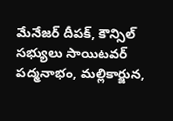మేనేజర్‌ దీపక్‌, కౌన్సిల్‌ సభ్యులు సాయిటవర్‌ పద్మనాభం, మల్లికార్జున,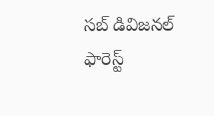సబ్‌ డివిజనల్‌ ఫారెస్ట్‌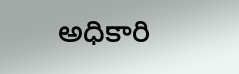అధికారి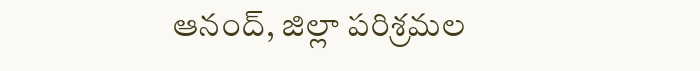ఆనంద్‌, జిల్లా పరిశ్రమల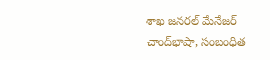శాఖ జనరల్‌ మేనేజర్‌ చాంద్‌భాషా, సంబంధిత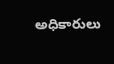అధికారులు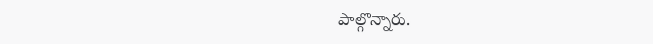పాల్గొన్నారు.